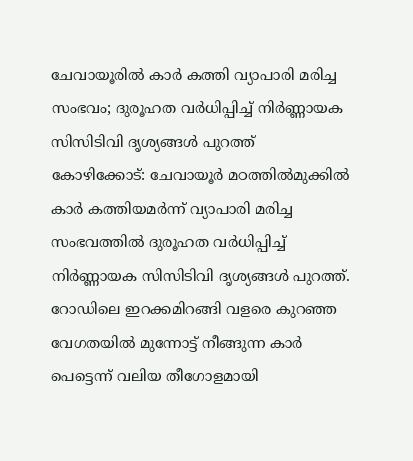ചേവായൂരിൽ കാർ കത്തി വ്യാപാരി മരിച്ച സംഭവം; ദുരൂഹത വർധിപ്പിച്ച് നിർണ്ണായക സിസിടിവി ദൃശ്യങ്ങൾ പുറത്ത്
കോഴിക്കോട്: ചേവായൂർ മഠത്തിൽമുക്കിൽ കാർ കത്തിയമർന്ന് വ്യാപാരി മരിച്ച സംഭവത്തിൽ ദുരൂഹത വർധിപ്പിച്ച് നിർണ്ണായക സിസിടിവി ദൃശ്യങ്ങൾ പുറത്ത്. റോഡിലെ ഇറക്കമിറങ്ങി വളരെ കുറഞ്ഞ വേഗതയിൽ മുന്നോട്ട് നീങ്ങുന്ന കാർ പെട്ടെന്ന് വലിയ തീഗോളമായി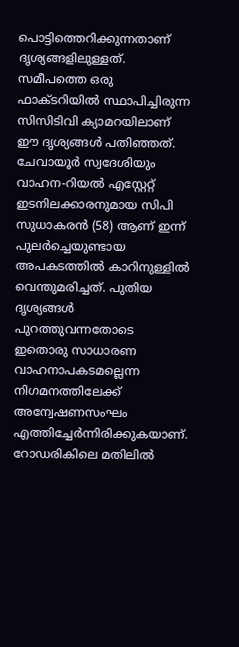പൊട്ടിത്തെറിക്കുന്നതാണ് ദൃശ്യങ്ങളിലുള്ളത്. സമീപത്തെ ഒരു ഫാക്ടറിയിൽ സ്ഥാപിച്ചിരുന്ന സിസിടിവി ക്യാമറയിലാണ് ഈ ദൃശ്യങ്ങൾ പതിഞ്ഞത്. ചേവായൂർ സ്വദേശിയും വാഹന-റിയൽ എസ്റ്റേറ്റ് ഇടനിലക്കാരനുമായ സിപി സുധാകരൻ (58) ആണ് ഇന്ന് പുലർച്ചെയുണ്ടായ അപകടത്തിൽ കാറിനുള്ളിൽ വെന്തുമരിച്ചത്. പുതിയ ദൃശ്യങ്ങൾ പുറത്തുവന്നതോടെ ഇതൊരു സാധാരണ വാഹനാപകടമല്ലെന്ന നിഗമനത്തിലേക്ക് അന്വേഷണസംഘം എത്തിച്ചേർന്നിരിക്കുകയാണ്.
റോഡരികിലെ മതിലിൽ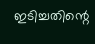ഇടിച്ചതിന്റെ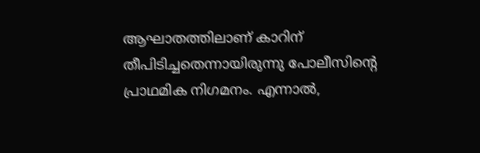ആഘാതത്തിലാണ് കാറിന് തീപിടിച്ചതെന്നായിരുന്നു പോലീസിന്റെ പ്രാഥമിക നിഗമനം. എന്നാൽ,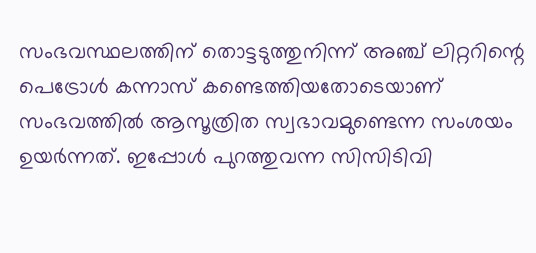സംഭവസ്ഥലത്തിന് തൊട്ടടുത്തുനിന്ന് അഞ്ച് ലിറ്ററിന്റെ പെട്രോൾ കന്നാസ് കണ്ടെത്തിയതോടെയാണ് സംഭവത്തിൽ ആസൂത്രിത സ്വഭാവമുണ്ടെന്ന സംശയം ഉയർന്നത്. ഇപ്പോൾ പുറത്തുവന്ന സിസിടിവി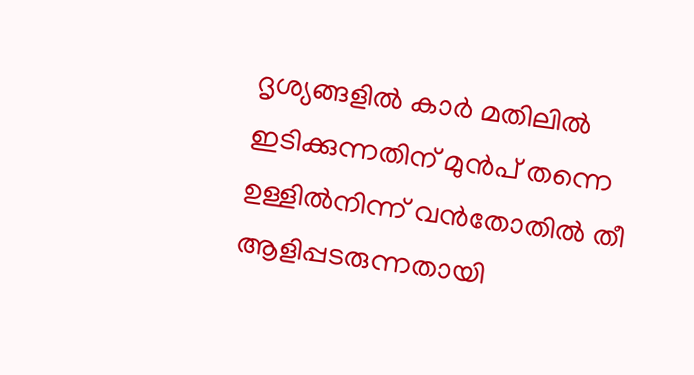ദൃശ്യങ്ങളിൽ കാർ മതിലിൽ ഇടിക്കുന്നതിന് മുൻപ് തന്നെ ഉള്ളിൽനിന്ന് വൻതോതിൽ തീ ആളിപ്പടരുന്നതായി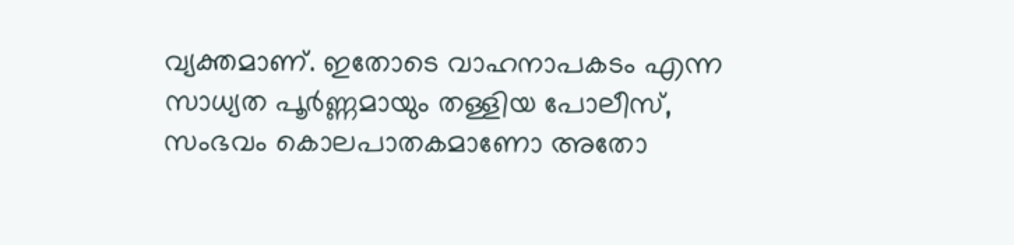വ്യക്തമാണ്. ഇതോടെ വാഹനാപകടം എന്ന സാധ്യത പൂർണ്ണമായും തള്ളിയ പോലീസ്, സംഭവം കൊലപാതകമാണോ അതോ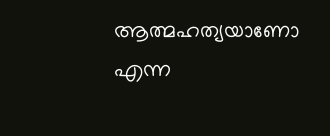ആത്മഹത്യയാണോ എന്ന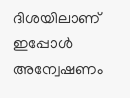ദിശയിലാണ് ഇപ്പോൾ അന്വേഷണം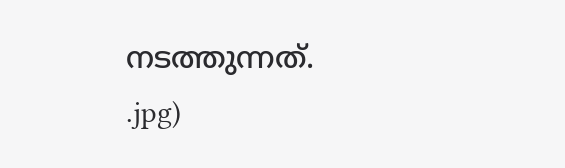നടത്തുന്നത്.
.jpg)